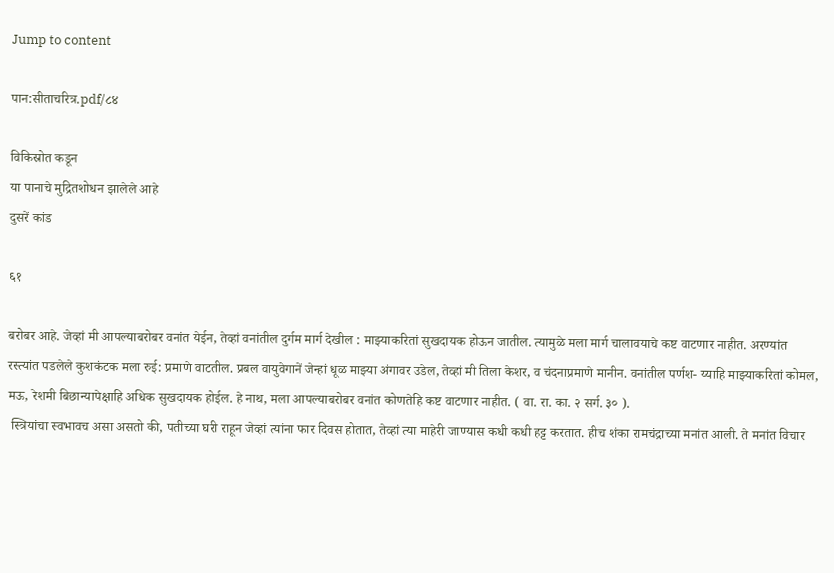Jump to content

पान:सीताचरित्र.pdf/८४

विकिस्रोत कडून
या पानाचे मुद्रितशोधन झालेले आहे
दुसरें कांड

६१

बरोबर आहे. जेव्हां मी आपल्याबरोबर वनांत येईन, तेव्हां वनांतील दुर्गम मार्ग देखील : माझ्याकरितां सुखदायक होऊन जातील. त्यामुळे मला मार्ग चालावयाचे कष्ट वाटणार नाहीत. अरण्यांत रस्त्यांत पडलेले कुशकंटक मला रुई: प्रमाणे वाटतील. प्रबल वायुवेगानें जेन्हां धूळ माझ्या अंगावर उडेल, तेव्हां मी तिला केशर, व चंदनाप्रमाणे मानीन. वनांतील पर्णश- य्याहि माझ्याकरितां कोमल, मऊ, रेशमी बिछान्यापेक्षाहि अधिक सुखदायक होईल. हे नाथ, मला आपल्याबरोबर वनांत कोणतेहि कष्ट वाटणार नाहीत. ( वा. रा. का. २ सर्ग. ३० ).
 स्त्रियांचा स्वभावच असा असतो की, पतीच्या घरी राहून जेव्हां त्यांना फार दिवस होतात, तेव्हां त्या माहेरी जाण्यास कधी कधी हट्ट करतात. हीच शंका रामचंद्राच्या मनांत आली. ते मनांत विचार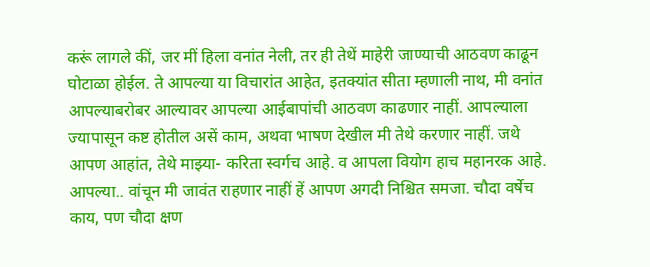करूं लागले कीं, जर मीं हिला वनांत नेली, तर ही तेथें माहेरी जाण्याची आठवण काढून घोटाळा होईल. ते आपल्या या विचारांत आहेत, इतक्यांत सीता म्हणाली नाथ, मी वनांत आपल्याबरोबर आल्यावर आपल्या आईबापांची आठवण काढणार नाहीं. आपल्याला ज्यापासून कष्ट होतील असें काम, अथवा भाषण देखील मी तेथे करणार नाहीं. जथे आपण आहांत, तेथे माझ्या- करिता स्वर्गच आहे. व आपला वियोग हाच महानरक आहे. आपल्या.. वांचून मी जावंत राहणार नाहीं हें आपण अगदी निश्चित समजा. चौदा वर्षेच काय, पण चौदा क्षण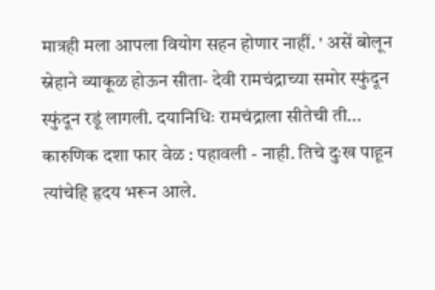मात्रही मला आपला वियोग सहन होणार नाहीं. ' असें बोलून स्नेहाने व्याकूळ होऊन सीता- देवी रामचंद्राच्या समोर स्फुंदून स्फुंदून रडूं लागली. दयानिधिः रामचंद्राला सीतेची ती... कारुणिक दशा फार वेळ : पहावली - नाही. तिचे दुःख पाहून त्यांचेहि हृदय भरून आले.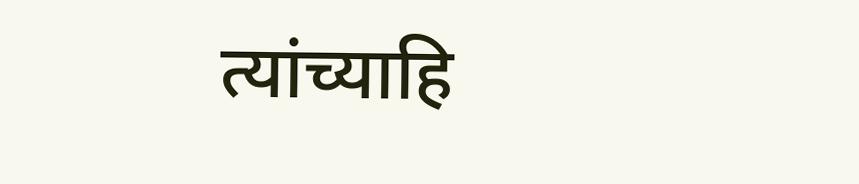त्यांच्याहि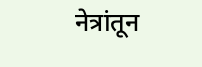नेत्रांतून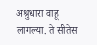अश्रुधारा वाहू लागल्या. ते सीतेस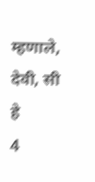म्हणाले, देवी, सी हे
4